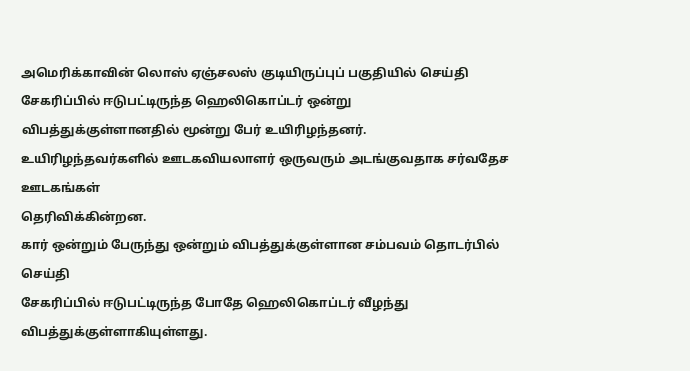அமெரிக்காவின் லொஸ் ஏஞ்சலஸ் குடியிருப்புப் பகுதியில் செய்தி சேகரிப்பில் ஈடுபட்டிருந்த ஹெலிகொப்டர் ஒன்று விபத்துக்குள்ளானதில் மூன்று பேர் உயிரிழந்தனர்.
உயிரிழந்தவர்களில் ஊடகவியலாளர் ஒருவரும் அடங்குவதாக சர்வதேச ஊடகங்கள்
தெரிவிக்கின்றன.
கார் ஒன்றும் பேருந்து ஒன்றும் விபத்துக்குள்ளான சம்பவம் தொடர்பில் செய்தி
சேகரிப்பில் ஈடுபட்டிருந்த போதே ஹெலிகொப்டர் வீழந்து விபத்துக்குள்ளாகியுள்ளது.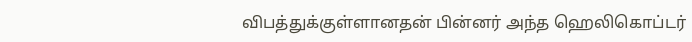விபத்துக்குள்ளானதன் பின்னர் அந்த ஹெலிகொப்டர்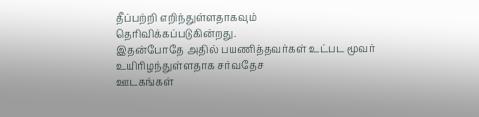தீப்பற்றி எறிந்துள்ளதாகவும்
தெரிவிக்கப்படுகின்றது.
இதன்போதே அதில் பயணித்தவர்கள் உட்பட மூவர் உயிரிழந்துள்ளதாக சர்வதேச
ஊடகங்கள்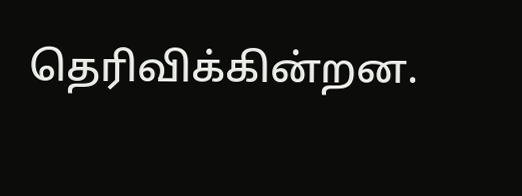தெரிவிக்கின்றன.